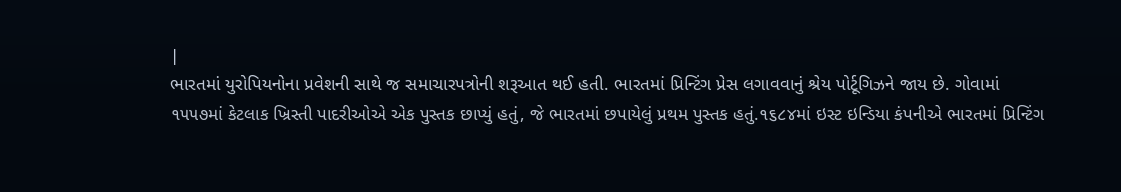|
ભારતમાં યુરોપિયનોના પ્રવેશની સાથે જ સમાચારપત્રોની શરૂઆત થઈ હતી. ભારતમાં પ્રિન્ટિંગ પ્રેસ લગાવવાનું શ્રેય પોર્ટૂગિઝને જાય છે. ગોવામાં ૧૫૫૭માં કેટલાક ખ્રિસ્તી પાદરીઓએ એક પુસ્તક છાપ્યું હતું, જે ભારતમાં છપાયેલું પ્રથમ પુસ્તક હતું.૧૬૮૪માં ઇસ્ટ ઇન્ડિયા કંપનીએ ભારતમાં પ્રિન્ટિંગ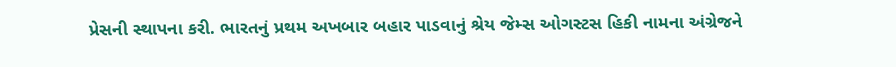પ્રેસની સ્થાપના કરી. ભારતનું પ્રથમ અખબાર બહાર પાડવાનું શ્રેય જેમ્સ ઓગસ્ટસ હિકી નામના અંગ્રેજને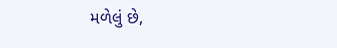મળેલું છે,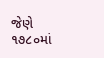જેણે ૧૭૮૦માં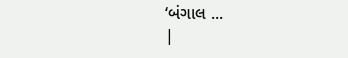‘બંગાલ ...
|